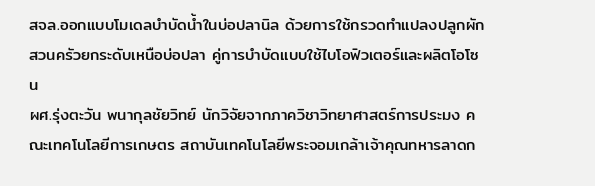สจล.ออกแบบโมเดลบำบัดน้ำในบ่อปลานิล ด้วยการใช้กรวดทำแปลงปลูกผักสวนครัวยกระดับเหนือบ่อปลา คู่การบำบัดแบบใช้ไบโอฟิวเตอร์และผลิตโอโซน
ผศ.รุ่งตะวัน พนากุลชัยวิทย์ นักวิจัยจากภาควิชาวิทยาศาสตร์การประมง คณะเทคโนโลยีการเกษตร สถาบันเทคโนโลยีพระจอมเกล้าเจ้าคุณทหารลาดก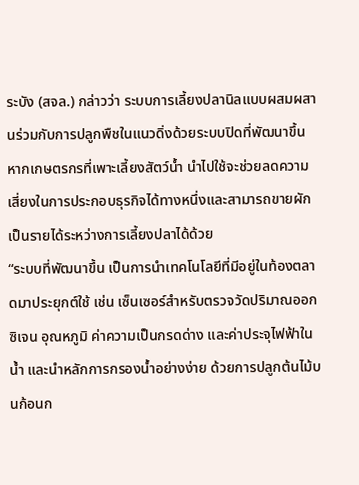ระบัง (สจล.) กล่าวว่า ระบบการเลี้ยงปลานิลแบบผสมผสานร่วมกับการปลูกพืชในแนวดิ่งด้วยระบบปิดที่พัฒนาขึ้น
หากเกษตรกรที่เพาะเลี้ยงสัตว์น้ำ นำไปใช้จะช่วยลดความเสี่ยงในการประกอบธุรกิจได้ทางหนึ่งและสามารถขายผักเป็นรายได้ระหว่างการเลี้ยงปลาได้ด้วย
“ระบบที่พัฒนาขึ้น เป็นการนำเทคโนโลยีที่มีอยู่ในท้องตลาดมาประยุกต์ใช้ เช่น เซ็นเซอร์สำหรับตรวจวัดปริมาณออกซิเจน อุณหภูมิ ค่าความเป็นกรดด่าง และค่าประจุไฟฟ้าในน้ำ และนำหลักการกรองน้ำอย่างง่าย ด้วยการปลูกต้นไม้บนก้อนก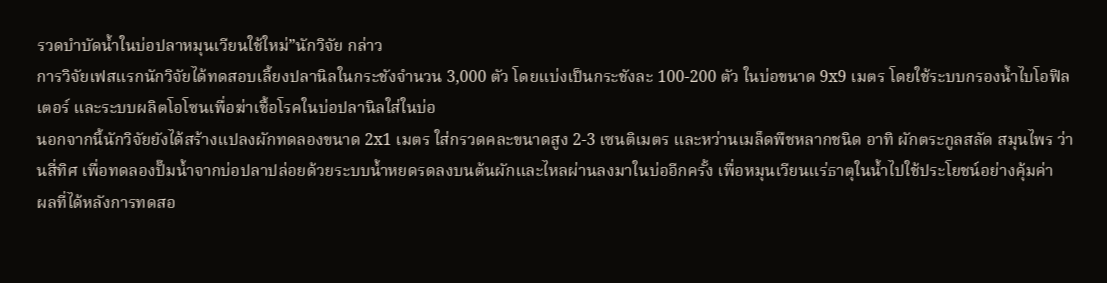รวดบำบัดน้ำในบ่อปลาหมุนเวียนใช้ใหม่”นักวิจัย กล่าว
การวิจัยเฟสแรกนักวิจัยได้ทดสอบเลี้ยงปลานิลในกระชังจำนวน 3,000 ตัว โดยแบ่งเป็นกระชังละ 100-200 ตัว ในบ่อขนาด 9x9 เมตร โดยใช้ระบบกรองน้ำไบโอฟิลเตอร์ และระบบผลิตโอโซนเพื่อฆ่าเชื้อโรคในบ่อปลานิลใส่ในบ่อ
นอกจากนี้นักวิจัยยังได้สร้างแปลงผักทดลองขนาด 2x1 เมตร ใส่กรวดคละขนาดสูง 2-3 เซนติเมตร และหว่านเมล็ดพืชหลากชนิด อาทิ ผักตระกูลสลัด สมุนไพร ว่านสี่ทิศ เพื่อทดลองปั๊มน้ำจากบ่อปลาปล่อยด้วยระบบน้ำหยดรดลงบนต้นผักและไหลผ่านลงมาในบ่ออีกครั้ง เพื่อหมุนเวียนแร่ธาตุในน้ำไปใช้ประโยชน์อย่างคุ้มค่า
ผลที่ได้หลังการทดสอ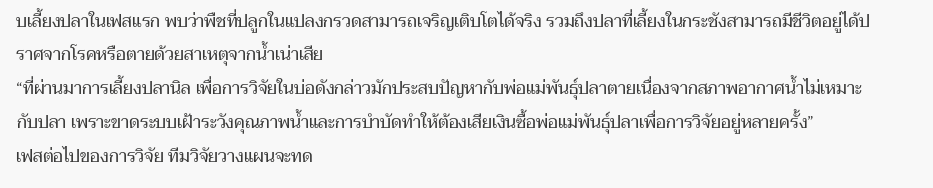บเลี้ยงปลาในเฟสแรก พบว่าพืชที่ปลูกในแปลงกรวดสามารถเจริญเติบโตได้จริง รวมถึงปลาที่เลี้ยงในกระชังสามารถมีชีวิตอยู่ได้ปราศจากโรคหรือตายด้วยสาเหตุจากน้ำเน่าเสีย
“ที่ผ่านมาการเลี้ยงปลานิล เพื่อการวิจัยในบ่อดังกล่าวมักประสบปัญหากับพ่อแม่พันธุ์ปลาตายเนื่องจากสภาพอากาศน้ำไม่เหมาะกับปลา เพราะขาดระบบเฝ้าระวังคุณภาพน้ำและการบำบัดทำให้ต้องเสียเงินซื้อพ่อแม่พันธุ์ปลาเพื่อการวิจัยอยู่หลายครั้ง”
เฟสต่อไปของการวิจัย ทีมวิจัยวางแผนจะทด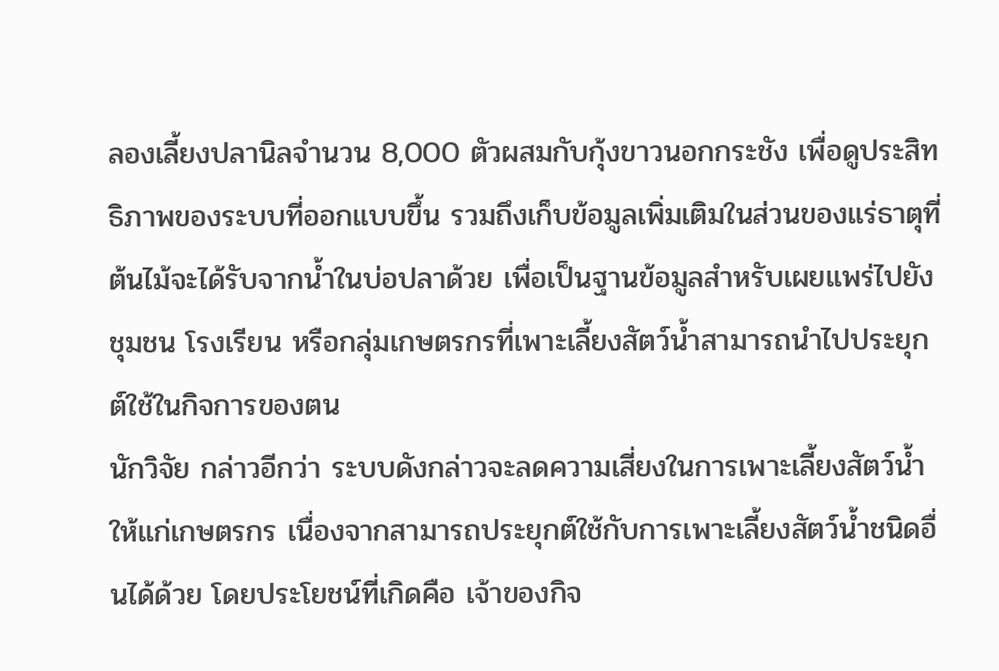ลองเลี้ยงปลานิลจำนวน 8,000 ตัวผสมกับกุ้งขาวนอกกระชัง เพื่อดูประสิทธิภาพของระบบที่ออกแบบขึ้น รวมถึงเก็บข้อมูลเพิ่มเติมในส่วนของแร่ธาตุที่ต้นไม้จะได้รับจากน้ำในบ่อปลาด้วย เพื่อเป็นฐานข้อมูลสำหรับเผยแพร่ไปยังชุมชน โรงเรียน หรือกลุ่มเกษตรกรที่เพาะเลี้ยงสัตว์น้ำสามารถนำไปประยุกต์ใช้ในกิจการของตน
นักวิจัย กล่าวอีกว่า ระบบดังกล่าวจะลดความเสี่ยงในการเพาะเลี้ยงสัตว์น้ำให้แก่เกษตรกร เนื่องจากสามารถประยุกต์ใช้กับการเพาะเลี้ยงสัตว์น้ำชนิดอื่นได้ด้วย โดยประโยชน์ที่เกิดคือ เจ้าของกิจ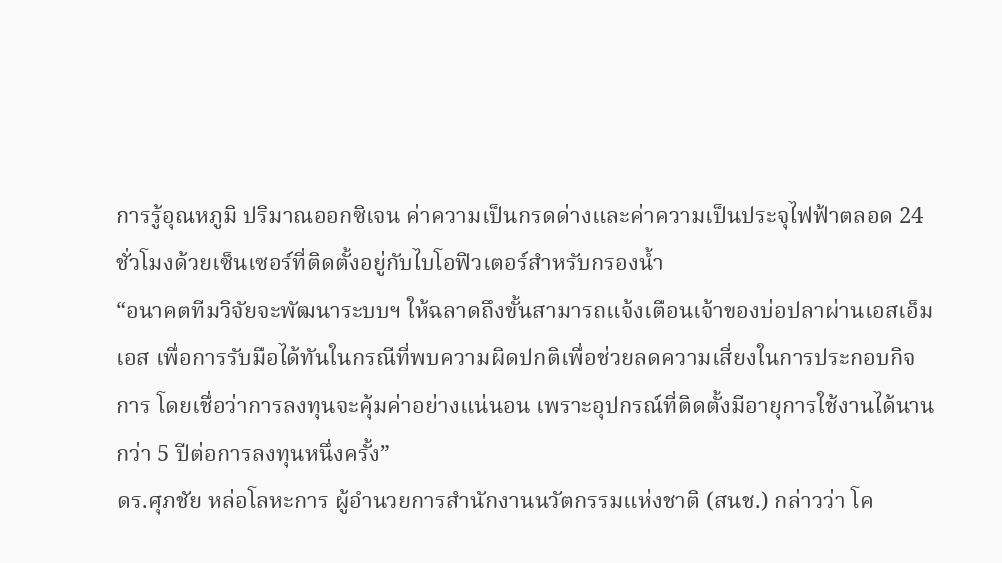การรู้อุณหภูมิ ปริมาณออกซิเจน ค่าความเป็นกรดด่างและค่าความเป็นประจุไฟฟ้าตลอด 24 ชั่วโมงด้วยเซ็นเซอร์ที่ติดตั้งอยู่กับไบโอฟิวเตอร์สำหรับกรองน้ำ
“อนาคตทีมวิจัยจะพัฒนาระบบฯ ให้ฉลาดถึงขั้นสามารถแจ้งเตือนเจ้าของบ่อปลาผ่านเอสเอ็มเอส เพื่อการรับมือได้ทันในกรณีที่พบความผิดปกติเพื่อช่วยลดความเสี่ยงในการประกอบกิจการ โดยเชื่อว่าการลงทุนจะคุ้มค่าอย่างแน่นอน เพราะอุปกรณ์ที่ติดตั้งมีอายุการใช้งานได้นานกว่า 5 ปีต่อการลงทุนหนึ่งครั้ง”
ดร.ศุภชัย หล่อโลหะการ ผู้อำนวยการสำนักงานนวัตกรรมแห่งชาติ (สนช.) กล่าวว่า โค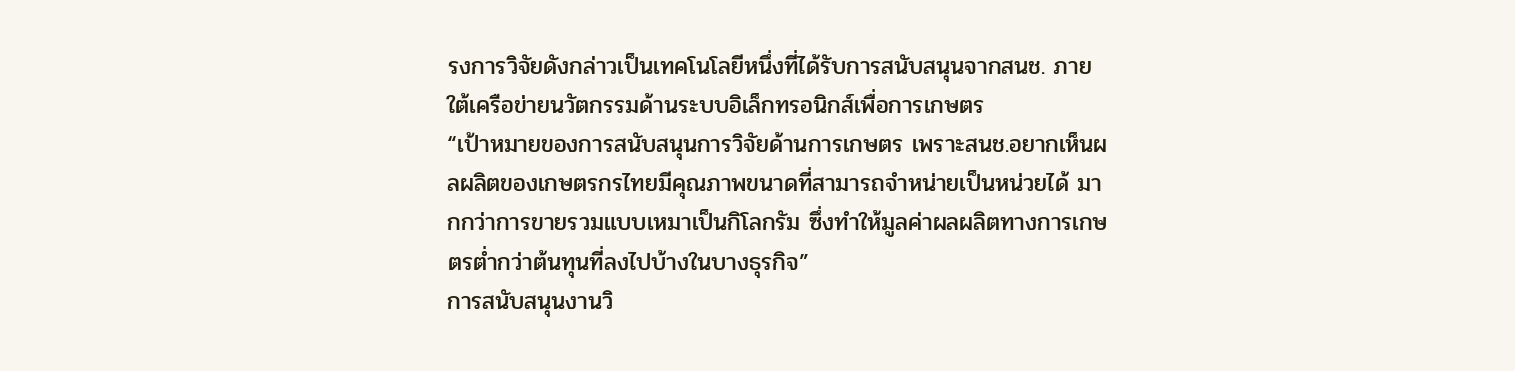รงการวิจัยดังกล่าวเป็นเทคโนโลยีหนึ่งที่ได้รับการสนับสนุนจากสนช. ภายใต้เครือข่ายนวัตกรรมด้านระบบอิเล็กทรอนิกส์เพื่อการเกษตร
“เป้าหมายของการสนับสนุนการวิจัยด้านการเกษตร เพราะสนช.อยากเห็นผลผลิตของเกษตรกรไทยมีคุณภาพขนาดที่สามารถจำหน่ายเป็นหน่วยได้ มากกว่าการขายรวมแบบเหมาเป็นกิโลกรัม ซึ่งทำให้มูลค่าผลผลิตทางการเกษตรต่ำกว่าต้นทุนที่ลงไปบ้างในบางธุรกิจ”
การสนับสนุนงานวิ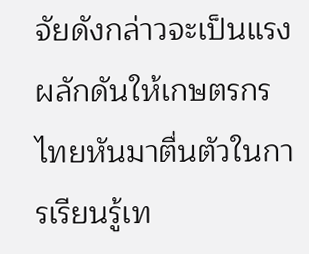จัยดังกล่าวจะเป็นแรงผลักดันให้เกษตรกรไทยหันมาตื่นตัวในการเรียนรู้เท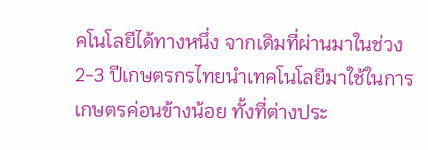คโนโลยีได้ทางหนึ่ง จากเดิมที่ผ่านมาในช่วง 2-3 ปีเกษตรกรไทยนำเทคโนโลยีมาใช้ในการเกษตรค่อนข้างน้อย ทั้งที่ต่างประ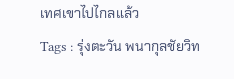เทศเขาไปไกลแล้ว
Tags : รุ่งตะวัน พนากุลชัยวิท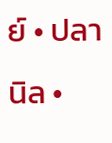ย์ • ปลานิล •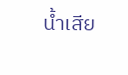น้ำเสีย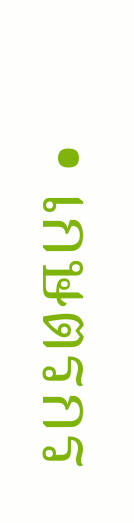• เกษตรกร